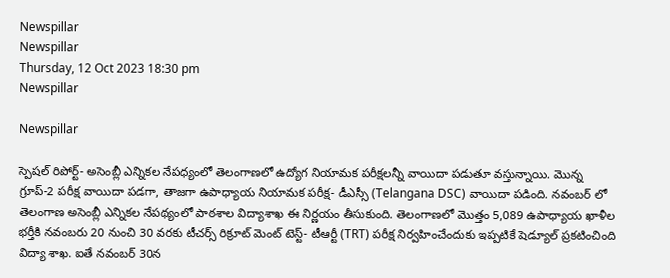Newspillar
Newspillar
Thursday, 12 Oct 2023 18:30 pm
Newspillar

Newspillar

స్పెషల్ రిపోర్ట్- అసెంబ్లీ ఎన్నికల నేపధ్యంలో తెలంగాణలో ఉద్యోగ నియామక పరీక్షలన్నీ వాయిదా పడుతూ వస్తున్నాయి. మొన్న గ్రూప్-2 పరీక్ష వాయిదా పడగా, తాజగా ఉపాధ్యాయ నియామక పరీక్ష- డీఎస్సీ (Telangana DSC) వాయిదా పడింది. నవంబర్‌ లో తెలంగాణ అసెంబ్లీ ఎన్నికల నేపథ్యంలో పాఠశాల విద్యాశాఖ ఈ నిర్ణయం తీసుకుంది. తెలంగాణలో మొత్తం 5,089 ఉపాధ్యాయ ఖాళీల భర్తీకి నవంబరు 20 నుంచి 30 వరకు టీచర్స్‌ రిక్రూట్‌ మెంట్‌ టెస్ట్‌- టీఆర్టీ (TRT) పరీక్ష నిర్వహించేందుకు ఇప్పటికే షెడ్యూల్‌ ప్రకటించింది విద్యా శాఖ. ఐతే నవంబర్‌ 30న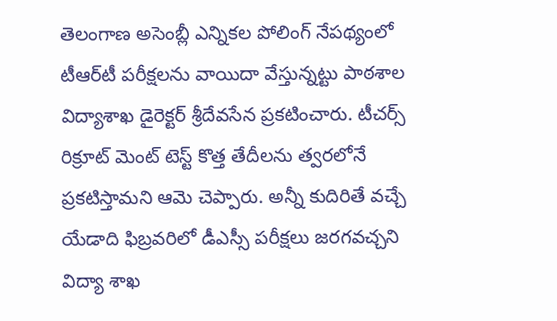తెలంగాణ అసెంబ్లీ ఎన్నికల పోలింగ్‌ నేపథ్యంలో టీఆర్‌టీ పరీక్షలను వాయిదా వేస్తున్నట్టు పాఠశాల విద్యాశాఖ డైరెక్టర్‌ శ్రీదేవసేన ప్రకటించారు. టీచర్స్‌ రిక్రూట్‌ మెంట్‌ టెస్ట్‌ కొత్త తేదీలను త్వరలోనే ప్రకటిస్తామని ఆమె చెప్పారు. అన్నీ కుదిరితే వచ్చే యేడాది ఫిబ్రవరిలో డీఎస్సీ పరీక్షలు జరగవచ్చని విద్యా శాఖ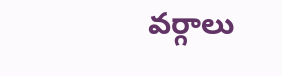వర్గాలు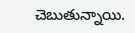చెబుతున్నాయి.